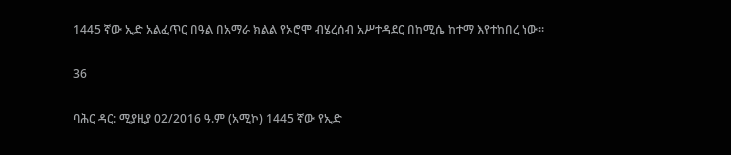1445 ኛው ኢድ አልፈጥር በዓል በአማራ ክልል የኦሮሞ ብሄረሰብ አሥተዳደር በከሚሴ ከተማ እየተከበረ ነው።

36

ባሕር ዳር: ሚያዚያ 02/2016 ዓ.ም (አሚኮ) 1445 ኛው የኢድ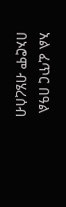አል ፈጥር በዓል በኦሮሞ ብሄረሰብ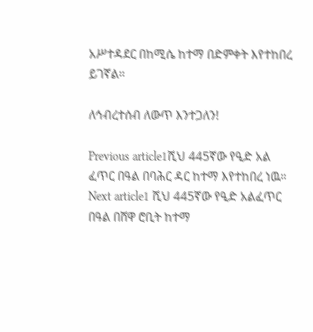አሥተዳደር በከሚሴ ከተማ በድምቀት እየተከበረ ይገኛል።

ለኅብረተሰብ ለውጥ እንተጋለን!

Previous article1ሺህ 445ኛው የዒድ አል ፈጥር በዓል በባሕር ዳር ከተማ እየተከበረ ነዉ።
Next article1 ሺህ 445ኛው የዒድ አልፈጥር በዓል በሸዋ ሮቢት ከተማ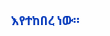እየተከበረ ነው።